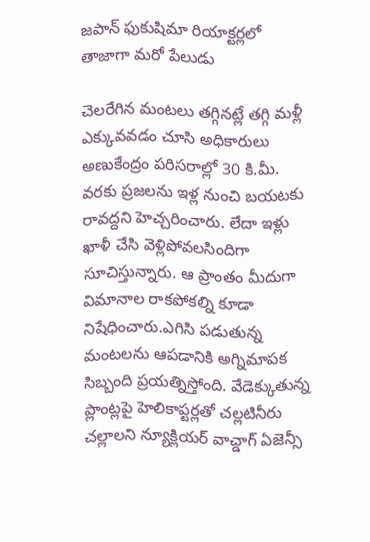జపాన్ ఫుకుషిమా రియాక్టర్లలో తాజాగా మరో పేలుడు

చెలరేగిన మంటలు తగ్గినట్లే తగ్గి మళ్లీ ఎక్కువవడం చూసి అధికారులు అణుకేంద్రం పరిసరాల్లో 30 కి.మీ. వరకు ప్రజలను ఇళ్ల నుంచి బయటకు రావద్దని హెచ్చరించారు. లేదా ఇళ్లు ఖాళీ చేసి వెళ్లిపోవలసిందిగా సూచిస్తున్నారు. ఆ ప్రాంతం మీదుగా విమానాల రాకపోకల్ని కూడా నిషేధించారు.ఎగిసి పడుతున్న మంటలను ఆపడానికి అగ్నిమాపక సిబ్బంది ప్రయత్నిస్తోంది. వేడెక్కుతున్న ప్లాంట్లపై హెలికాప్టర్లతో చల్లటినీరు చల్లాలని న్యూక్లియర్ వాచ్డాగ్ ఏజెన్సీ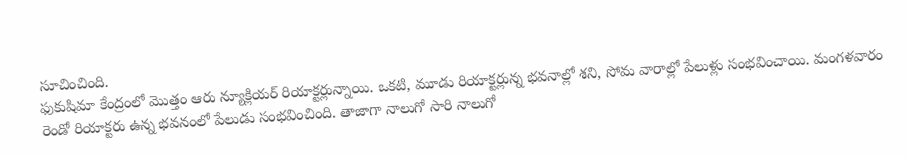సూచించింది.
ఫుకుషిమా కేంద్రంలో మొత్తం ఆరు న్యూక్లియర్ రియాక్టర్లున్నాయి. ఒకటి, మూడు రియాక్టర్లున్న భవనాల్లో శని, సోమ వారాల్లో పేలుళ్లు సంభవించాయి. మంగళవారం రెండో రియాక్టరు ఉన్న భవనంలో పేలుడు సంభవించింది. తాజాగా నాలుగో సారి నాలుగో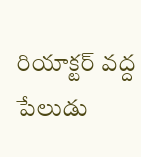రియాక్టర్ వద్ద పేలుడు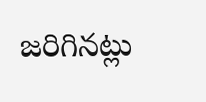జరిగినట్లు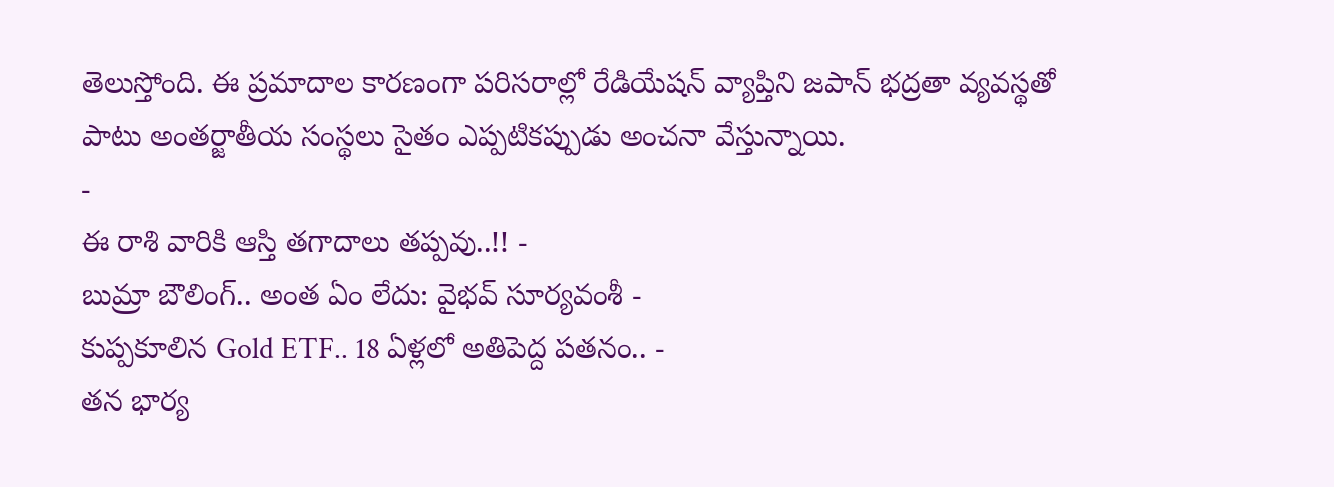తెలుస్తోంది. ఈ ప్రమాదాల కారణంగా పరిసరాల్లో రేడియేషన్ వ్యాప్తిని జపాన్ భద్రతా వ్యవస్థతో పాటు అంతర్జాతీయ సంస్థలు సైతం ఎప్పటికప్పుడు అంచనా వేస్తున్నాయి.
-
ఈ రాశి వారికి ఆస్తి తగాదాలు తప్పవు..!! -
బుమ్రా బౌలింగ్.. అంత ఏం లేదు: వైభవ్ సూర్యవంశీ -
కుప్పకూలిన Gold ETF.. 18 ఏళ్లలో అతిపెద్ద పతనం.. -
తన భార్య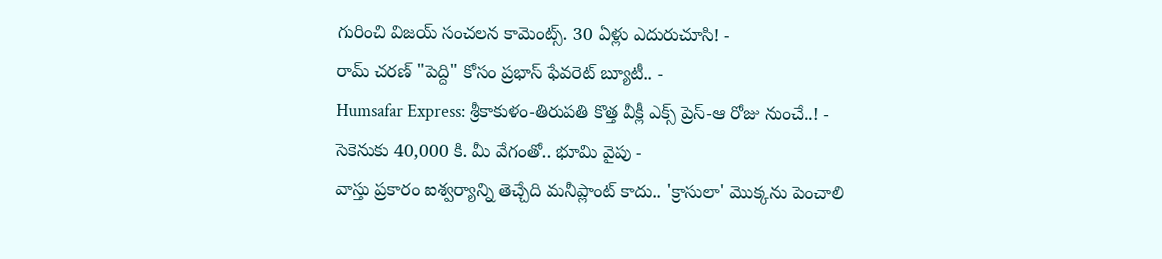గురించి విజయ్ సంచలన కామెంట్స్. 30 ఏళ్లు ఎదురుచూసి! -
రామ్ చరణ్ "పెద్ది" కోసం ప్రభాస్ ఫేవరెట్ బ్యూటీ.. -
Humsafar Express: శ్రీకాకుళం-తిరుపతి కొత్త వీక్లీ ఎక్స్ ప్రెస్-ఆ రోజు నుంచే..! -
సెకెనుకు 40,000 కి. మీ వేగంతో.. భూమి వైపు -
వాస్తు ప్రకారం ఐశ్వర్యాన్ని తెచ్చేది మనీప్లాంట్ కాదు.. 'క్రాసులా' మొక్కను పెంచాలి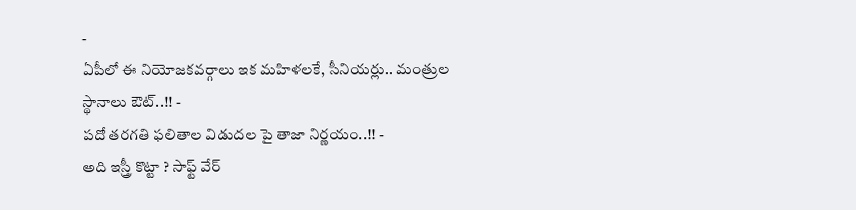-
ఏపీలో ఈ నియోజకవర్గాలు ఇక మహిళలకే, సీనియర్లు.. మంత్రుల స్థానాలు ఔట్..!! -
పదో తరగతి ఫలితాల విడుదల పై తాజా నిర్ణయం..!! -
అది ఇస్త్రీ కొట్టా ? సాఫ్ట్ వేర్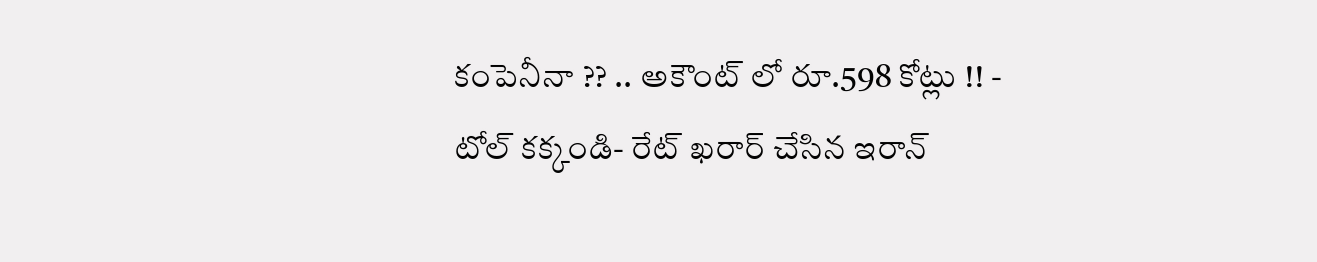కంపెనీనా ?? .. అకౌంట్ లో రూ.598 కోట్లు !! -
టోల్ కక్కండి- రేట్ ఖరార్ చేసిన ఇరాన్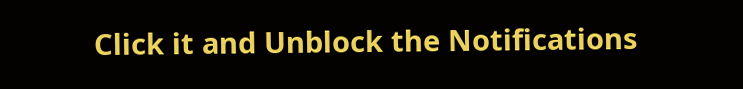Click it and Unblock the Notifications